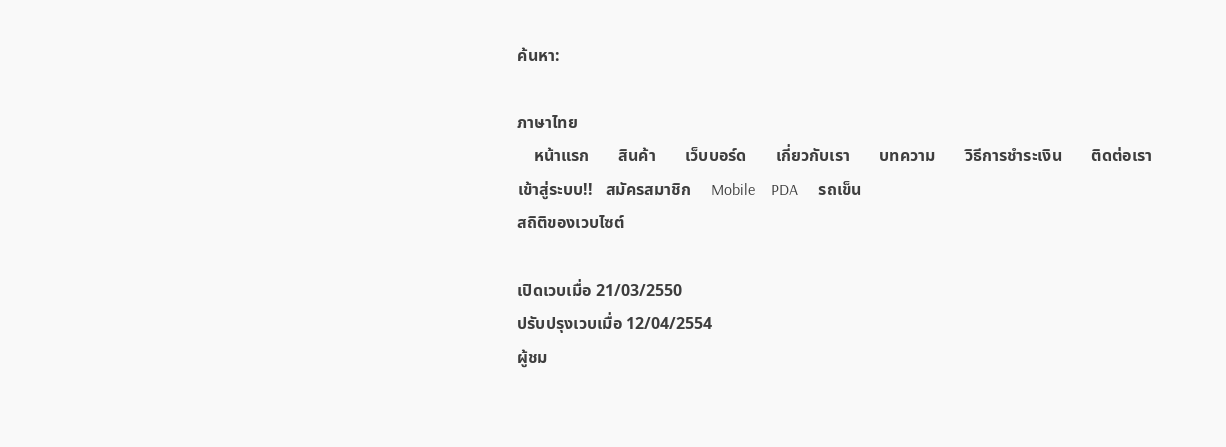ค้นหา:

ภาษาไทย
    หน้าแรก       สินค้า       เว็บบอร์ด       เกี่ยวกับเรา       บทความ       วิธีการชําระเงิน       ติดต่อเรา
เข้าสู่ระบบ!!   สมัครสมาชิก     Mobile    PDA     รถเข็น
สถิติของเวบไซต์

เปิดเวบเมื่อ 21/03/2550
ปรับปรุงเวบเมื่อ 12/04/2554
ผู้ชม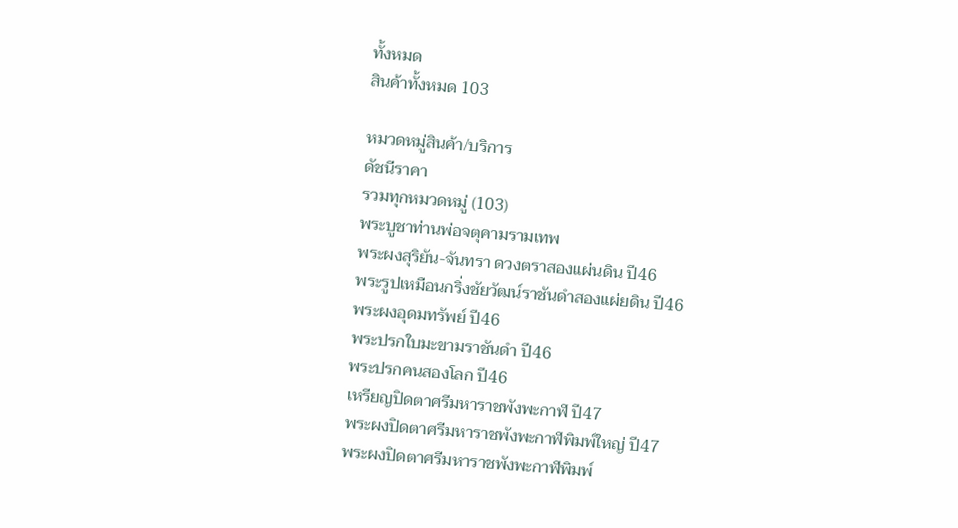ทั้งหมด
สินค้าทั้งหมด 103

หมวดหมู่สินค้า/บริการ
ดัชนีราคา
รวมทุกหมวดหมู่ (103)
พระบูชาท่านพ่อจตุคามรามเทพ
พระผงสุริยัน-จันทรา ดวงตราสองแผ่นดิน ปี46
พระรูปเหมือนกริ่งชัยวัฒน์ราชันดำสองแผ่ยดิน ปี46
พระผงอุดมทรัพย์ ปี46
พระปรกใบมะขามราชันดำ ปี46
พระปรกคนสองโลก ปี46
เหรียญปิดตาศรีมหาราชพังพะกาฬ ปี47
พระผงปิดตาศรีมหาราชพังพะกาฬพิมพ์ใหญ่ ปี47
พระผงปิดตาศรีมหาราชพังพะกาฬพิมพ์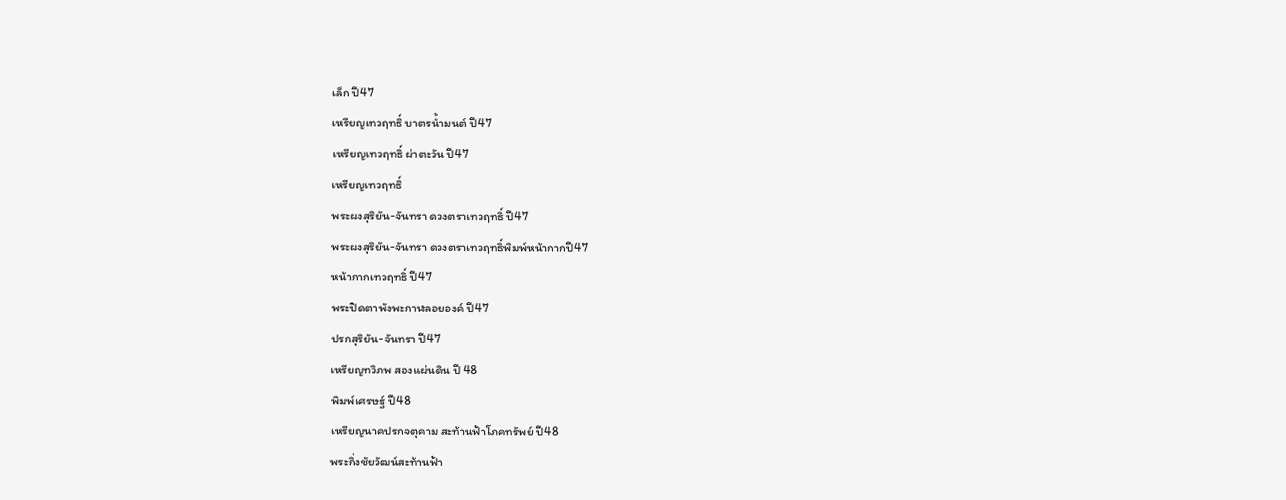เล็ก ปี47
เหรียญเทวฤทธิ์ บาตรน้ำมนต์ ปี47
เหรียญเทวฤทธิ์ ผ่าตะวัน ปี47
เหรียญเทวฤทธิ์
พระผงสุริยัน-จันทรา ดวงตราเทวฤทธิ์ ปี47
พระผงสุริยัน-จันทรา ดวงตราเทวฤทธิ์พิมพ์หน้ากากปี47
หน้ากากเทวฤทธิ์ ปี47
พระปิดตาพังพะกาฬลอยองค์ ปี47
ปรกสุริยัน-จันทรา ปี47
เหรียญทวิภพ สองแผ่นดิน ปี 48
พิมพ์เศรษฐ์ ปี48
เหรียญนาคปรกจตุคาม สะท้านฟ้าโภคทรัพย์ ปี48
พระกิ่งชัยวัฒน์สะท้านฟ้า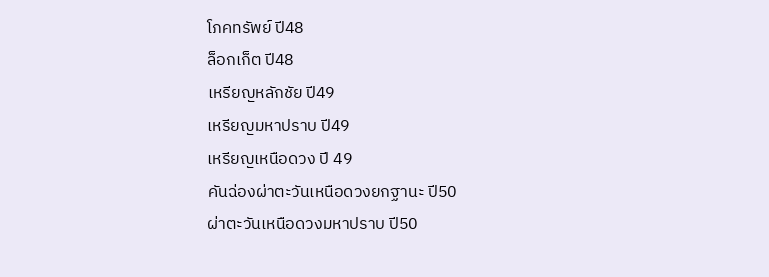โภคทรัพย์ ปี48
ล็อกเก็ต ปี48
เหรียญหลักชัย ปี49
เหรียญมหาปราบ ปี49
เหรียญเหนือดวง ปี 49
คันฉ่องผ่าตะวันเหนือดวงยกฐานะ ปี50
ผ่าตะวันเหนือดวงมหาปราบ ปี50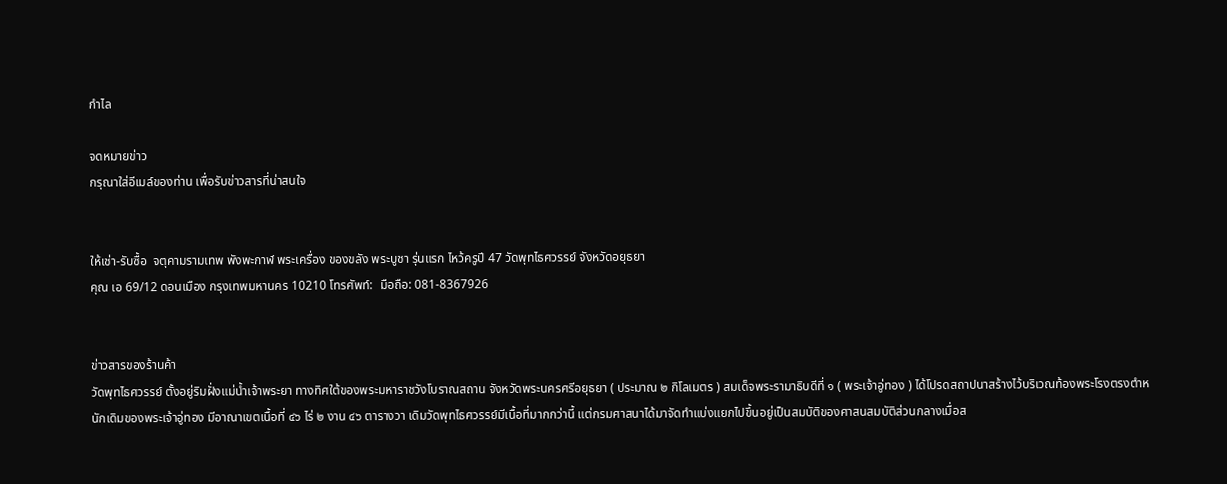กำไล

จดหมายข่าว
กรุณาใส่อีเมล์ของท่าน เพื่อรับข่าวสารที่น่าสนใจ


ให้เช่า-รับซื้อ  จตุคามรามเทพ พังพะกาฬ พระเครื่อง ของขลัง พระบูชา รุ่นแรก ไหว้ครูปี 47 วัดพุทไธศวรรย์ จังหวัดอยุธยา
คุณ เอ 69/12 ดอนเมือง กรุงเทพมหานคร 10210 โทรศัพท์:  มือถือ: 081-8367926


ข่าวสารของร้านค้า
วัดพุทไธศวรรย์ ตั้งอยู่ริมฝั่งแม่น้ำเจ้าพระยา ทางทิศใต้ของพระมหาราชวังโบราณสถาน จังหวัดพระนครศรีอยุธยา ( ประมาณ ๒ กิโลเมตร ) สมเด็จพระรามาธิบดีที่ ๑ ( พระเจ้าอู่ทอง ) ได้โปรดสถาปนาสร้างไว้บริเวณท้องพระโรงตรงตำหนักเดิมของพระเจ้าอู่ทอง มีอาณาเขตเนื้อที่ ๔๖ ไร่ ๒ งาน ๔๖ ตารางวา เดิมวัดพุทไธศวรรย์มีเนื้อที่มากกว่านี้ แต่กรมศาสนาได้มาจัดทำแบ่งแยกไปขึ้นอยู่เป็นสมบัติของศาสนสมบัติส่วนกลางเมื่อส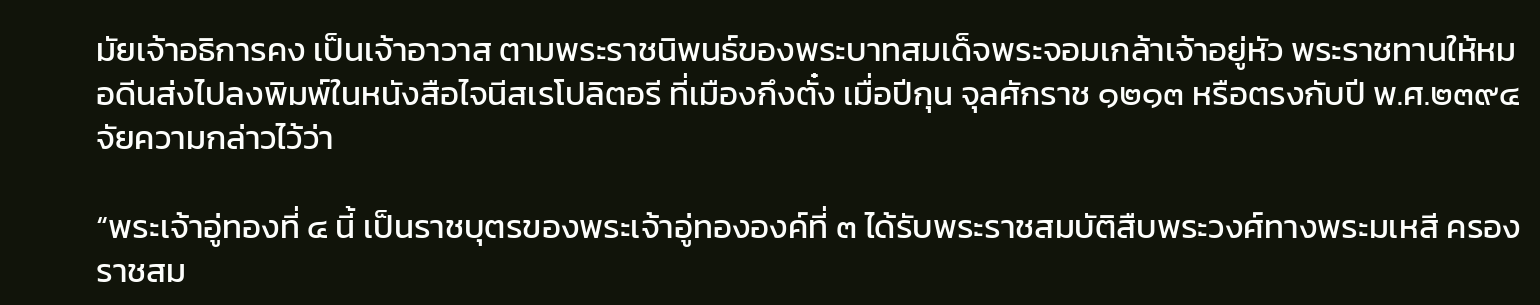มัยเจ้าอธิการคง เป็นเจ้าอาวาส ตามพระราชนิพนธ์ของพระบาทสมเด็จพระจอมเกล้าเจ้าอยู่หัว พระราชทานให้หมอดีนส่งไปลงพิมพ์ในหนังสือไจนีสเรโปลิตอรี ที่เมืองกึงตั๋ง เมื่อปีกุน จุลศักราช ๑๒๑๓ หรือตรงกับปี พ.ศ.๒๓๙๔ จัยความกล่าวไว้ว่า

“พระเจ้าอู่ทองที่ ๔ นี้ เป็นราชบุตรของพระเจ้าอู่ทององค์ที่ ๓ ได้รับพระราชสมบัติสืบพระวงศ์ทางพระมเหสี ครองราชสม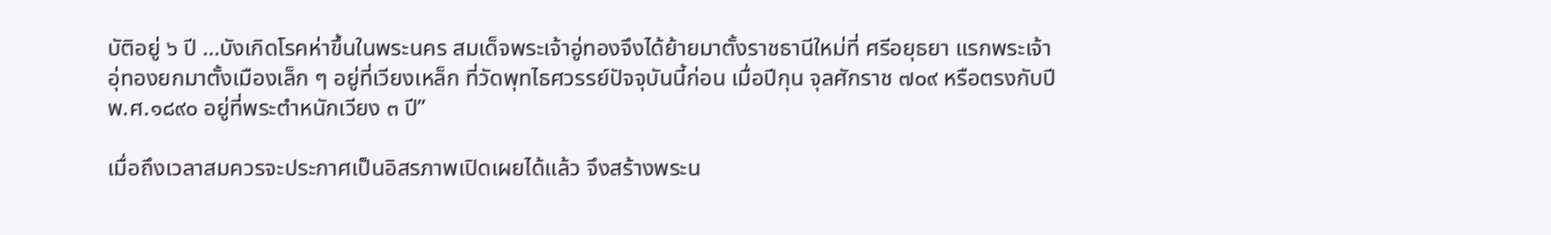บัติอยู่ ๖ ปี …บังเกิดโรคห่าขึ้นในพระนคร สมเด็จพระเจ้าอู่ทองจึงได้ย้ายมาตั้งราชธานีใหม่ที่ ศรีอยุธยา แรกพระเจ้าอุ่ทองยกมาตั้งเมืองเล็ก ๆ อยู่ที่เวียงเหล็ก ที่วัดพุทไธศวรรย์ปัจจุบันนี้ก่อน เมื่อปีกุน จุลศักราช ๗๐๙ หรือตรงกับปี พ.ศ.๑๘๙๐ อยู่ที่พระตำหนักเวียง ๓ ปี”

เมื่อถึงเวลาสมควรจะประกาศเป็นอิสรภาพเปิดเผยได้แล้ว จึงสร้างพระน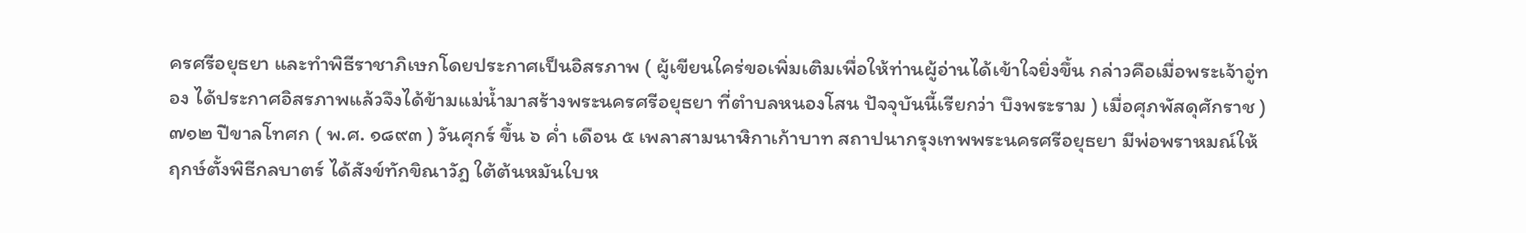ครศรีอยุธยา และทำพิธีราชาภิเษกโดยประกาศเป็นอิสรภาพ ( ผู้เขียนใคร่ขอเพิ่มเติมเพื่อให้ท่านผู้อ่านได้เข้าใจยิ่งขึ้น กล่าวคือเมื่อพระเจ้าอู่ทอง ได้ประกาศอิสรภาพแล้วจึงได้ข้ามแม่น้ำมาสร้างพระนครศรีอยุธยา ที่ตำบลหนองโสน ปัจจุบันนี้เรียกว่า บึงพระราม ) เมื่อศุภพัสดุศักราช )๗๑๒ ปีขาลโทศก ( พ.ศ. ๑๘๙๓ ) วันศุกร์ ขึ้น ๖ ค่ำ เดือน ๕ เพลาสามนาฬิกาเก้าบาท สถาปนากรุงเทพพระนครศรีอยุธยา มีพ่อพราหมณ์ให้ฤกษ์ตั้งพิธีกลบาตร์ ได้สังข์ทักขิณาวัฎ ใต้ต้นหมันใบห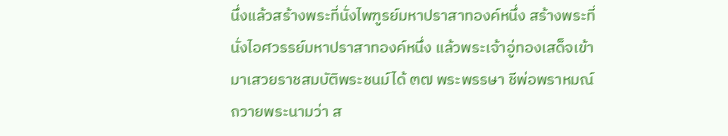นึ่งแล้วสร้างพระที่นั่งไพฑูรย์มหาปราสาทองค์หนึ่ง สร้างพระที่นั่งไอศวรรย์มหาปราสาทองค์หนึ่ง แล้วพระเจ้าอู่ทองเสด็จเข้ามาเสวยราชสมบัติพระชนม์ได้ ๓๗ พระพรรษา ชีพ่อพราหมณ์ถวายพระนามว่า ส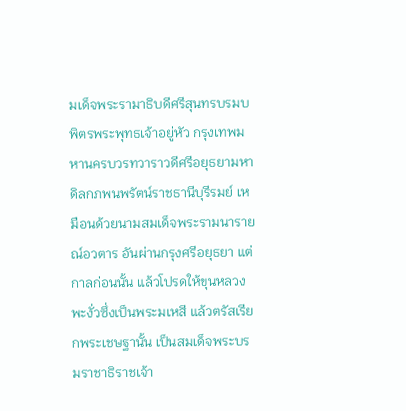มเด็จพระรามาธิบดีศรีสุนทรบรมบพิตรพระพุทธเจ้าอยู่หัว กรุงเทพมหานครบวรทวาราวดีศรีอยุธยามหาดิลกภพนพรัตน์ราชธานีบุรีรมย์ เหมือนด้วยนามสมเด็จพระรามนารายณ์อวตาร อันผ่านกรุงศรีอยุธยา แต่กาลก่อนนั้น แล้วโปรดให้ขุนหลวงพะงั่วซึ่งเป็นพระมเหสี แล้วตรัสเรียกพระเชษฐานั้น เป็นสมเด็จพระบรมราชาธิราชเจ้า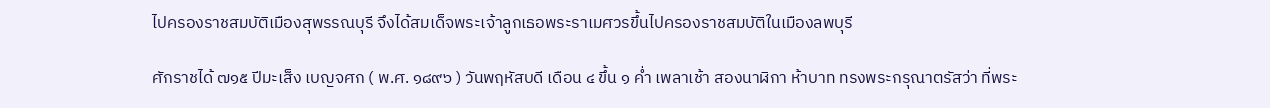ไปครองราชสมบัติเมืองสุพรรณบุรี จึงได้สมเด็จพระเจ้าลูกเธอพระราเมศวรขึ้นไปครองราชสมบัติในเมืองลพบุรี

ศักราชได้ ๗๑๕ ปีมะเส็ง เบญจศก ( พ.ศ. ๑๘๙๖ ) วันพฤหัสบดี เดือน ๔ ขึ้น ๑ ค่ำ เพลาเช้า สองนาฬิกา ห้าบาท ทรงพระกรุณาตรัสว่า ที่พระ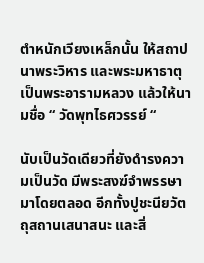ตำหนักเวียงเหล็กนั้น ให้สถาปนาพระวิหาร และพระมหาธาตุ เป็นพระอารามหลวง แล้วให้นามชื่อ “ วัดพุทไธศวรรย์ “

นับเป็นวัดเดียวที่ยังดำรงความเป็นวัด มีพระสงฆ์จำพรรษามาโดยตลอด อีกทั้งปูชะนียวัตถุสถานเสนาสนะ และสิ่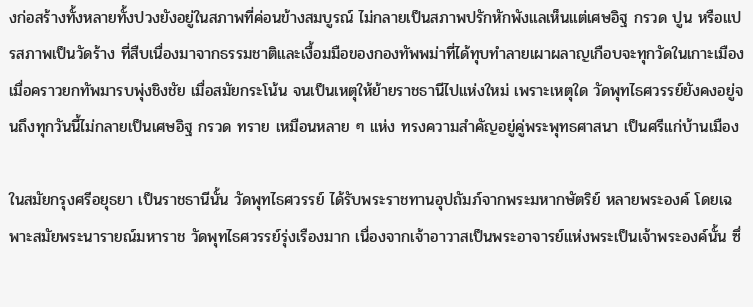งก่อสร้างทั้งหลายทั้งปวงยังอยู่ในสภาพที่ค่อนข้างสมบูรณ์ ไม่กลายเป็นสภาพปรักหักพังแลเห็นแต่เศษอิฐ กรวด ปูน หรือแปรสภาพเป็นวัดร้าง ที่สืบเนื่องมาจากธรรมชาติและเงื้อมมือของกองทัพพม่าที่ได้ทุบทำลายเผาผลาญเกือบจะทุกวัดในเกาะเมืองเมื่อคราวยกทัพมารบพุ่งชิงชัย เมื่อสมัยกระโน้น จนเป็นเหตุให้ย้ายราชธานีไปแห่งใหม่ เพราะเหตุใด วัดพุทไธศวรรย์ยังคงอยู่จนถึงทุกวันนี้ไม่กลายเป็นเศษอิฐ กรวด ทราย เหมือนหลาย ๆ แห่ง ทรงความสำคัญอยู่คู่พระพุทธศาสนา เป็นศรีแก่บ้านเมือง

ในสมัยกรุงศรีอยุธยา เป็นราชธานีนั้น วัดพุทไธศวรรย์ ได้รับพระราชทานอุปถัมภ์จากพระมหากษัตริย์ หลายพระองค์ โดยเฉพาะสมัยพระนารายณ์มหาราช วัดพุทไธศวรรย์รุ่งเรืองมาก เนื่องจากเจ้าอาวาสเป็นพระอาจารย์แห่งพระเป็นเจ้าพระองค์นั้น ซึ่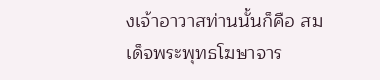งเจ้าอาวาสท่านนั้นก็คือ สมเด็จพระพุทธโฆษาจาร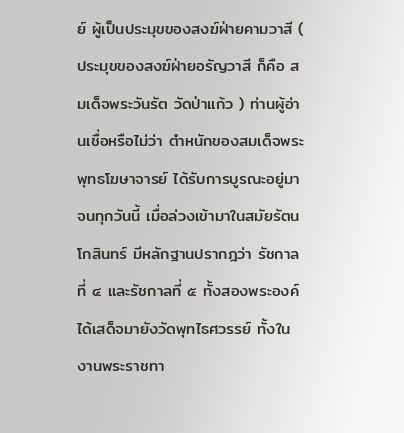ย์ ผู้เป็นประมุขของสงฆ์ฝ่ายคามวาสี ( ประมุขของสงฆ์ฝ่ายอรัญวาสี ก็คือ สมเด็จพระวันรัต วัดป่าแก้ว ) ท่านผู้อ่านเชื่อหรือไม่ว่า ตำหนักของสมเด็จพระพุทธโฆษาจารย์ ได้รับการบูรณะอยู่มาจนทุกวันนี้ เมื่อล่วงเข้ามาในสมัยรัตนโกสินทร์ มีหลักฐานปรากฎว่า รัชกาลที่ ๔ และรัชกาลที่ ๕ ทั้งสองพระองค์ได้เสด็จมายังวัดพุทไธศวรรย์ ทั้งในงานพระราชทา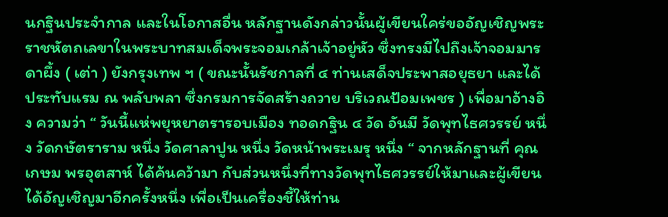นกฐินประจำกาล และในโอกาสอื่น หลักฐานดังกล่าวนั้นผู้เขียนใคร่ขออัญเชิญพระราชหัตถเลขาในพระบาทสมเด็จพระจอมเกล้าเจ้าอยู่หัว ซึ่งทรงมีไปถึงเจ้าจอมมารดาผึ้ง ( เต่า ) ยังกรุงเทพ ฯ ( ขณะนั้นรัชกาลที่ ๔ ท่านเสด็จประพาสอยุธยา และได้ประทับแรม ณ พลับพลา ซึ่งกรมการจัดสร้างถวาย บริเวณป้อมเพชร ) เพื่อมาอ้างอิง ความว่า “ วันนี้แห่พยุหยาตรารอบเมือง ทอดกฐิน ๔ วัด อันมี วัดพุทไธศวรรย์ หนึ่ง วัดกษัตราราม หนึ่ง วัดศาลาปูน หนึ่ง วัดหน้าพระเมรุ หนึ่ง “ จากหลักฐานที่ คุณเกษม พรอุตสาห์ ได้ค้นคว้ามา กับส่วนหนึ่งที่ทางวัดพุทไธศวรรย์ให้มาและผู้เขียนได้อัญเชิญมาอีกครั้งหนึ่ง เพื่อเป็นเครื่องชี้ให้ท่าน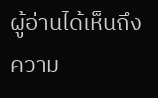ผู้อ่านได้เห็นถึงความ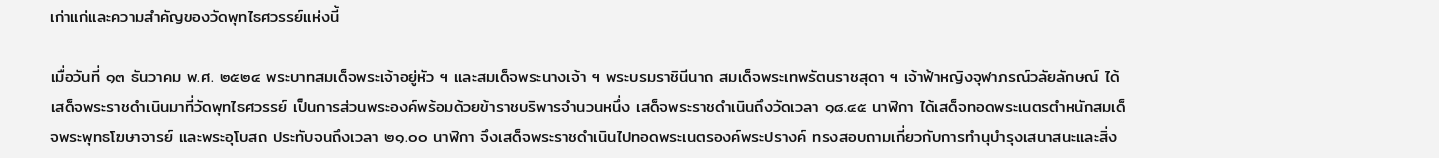เก่าแก่และความสำคัญของวัดพุทไธศวรรย์แห่งนี้

เมื่อวันที่ ๑๓ ธันวาคม พ.ศ. ๒๕๒๔ พระบาทสมเด็จพระเจ้าอยู่หัว ฯ และสมเด็จพระนางเจ้า ฯ พระบรมราชินีนาถ สมเด็จพระเทพรัตนราชสุดา ฯ เจ้าฟ้าหญิงจุฬาภรณ์วลัยลักษณ์ ได้เสด็จพระราชดำเนินมาที่วัดพุทไธศวรรย์ เป็นการส่วนพระองค์พร้อมด้วยข้าราชบริพารจำนวนหนึ่ง เสด็จพระราชดำเนินถึงวัดเวลา ๑๘.๔๕ นาฬิกา ได้เสด็จทอดพระเนตรตำหนักสมเด็จพระพุทธโฆษาจารย์ และพระอุโบสถ ประทับจนถึงเวลา ๒๑.๐๐ นาฬิกา จึงเสด็จพระราชดำเนินไปทอดพระเนตรองค์พระปรางค์ ทรงสอบถามเกี่ยวกับการทำนุบำรุงเสนาสนะและสิ่ง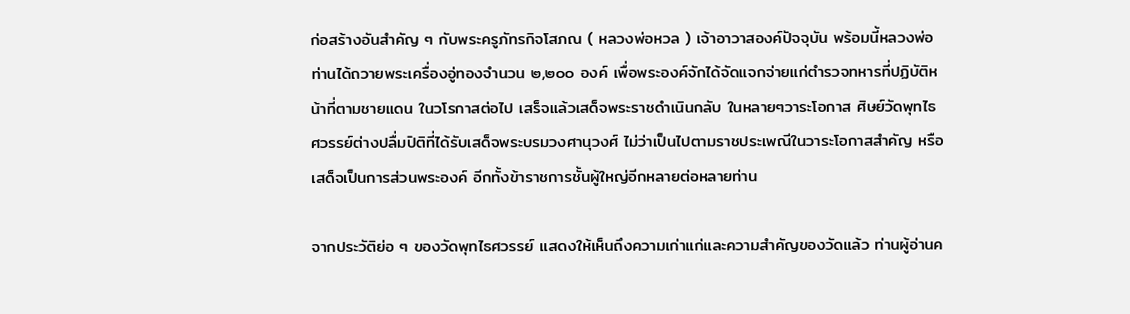ก่อสร้างอันสำคัญ ๆ กับพระครูภัทรกิจโสภณ ( หลวงพ่อหวล ) เจ้าอาวาสองค์ปัจจุบัน พร้อมนี้หลวงพ่อท่านได้ถวายพระเครื่องอู่ทองจำนวน ๒,๒๐๐ องค์ เพื่อพระองค์จักได้จัดแจกจ่ายแก่ตำรวจทหารที่ปฏิบัติหน้าที่ตามชายแดน ในวโรกาสต่อไป เสร็จแล้วเสด็จพระราชดำเนินกลับ ในหลายๆวาระโอกาส ศิษย์วัดพุทไธศวรรย์ต่างปลื่มปิติที่ได้รับเสด็จพระบรมวงศานุวงศ์ ไม่ว่าเป็นไปตามราชประเพณีในวาระโอกาสสำคัญ หรือเสด็จเป็นการส่วนพระองค์ อีกทั้งข้าราชการชั้นผู้ใหญ่อีกหลายต่อหลายท่าน

จากประวัติย่อ ๆ ของวัดพุทไธศวรรย์ แสดงให้เห็นถึงความเก่าแก่และความสำคัญของวัดแล้ว ท่านผู้อ่านค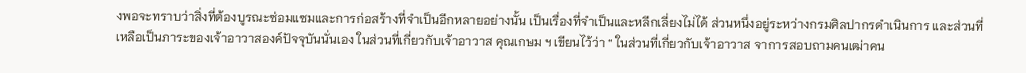งพอจะทราบว่าสิ่งที่ต้องบูรณะซ่อมแซมและการก่อสร้างที่จำเป็นอีกหลายอย่างนั้น เป็นเรื่องที่จำเป็นและหลีกเลี่ยงไม่ได้ ส่วนหนึ่งอยู่ระหว่างกรมศิลปากรดำเนินการ และส่วนที่เหลือเป็นภาระของเจ้าอาวาสองค์ปัจจุบันนั่นเอง ในส่วนที่เกี่ยวกับเจ้าอาวาส คุณเกษม ฯ เขียนไว้ว่า “ ในส่วนที่เกี่ยวกับเจ้าอาวาส จาการสอบถามคนเฒ่าคน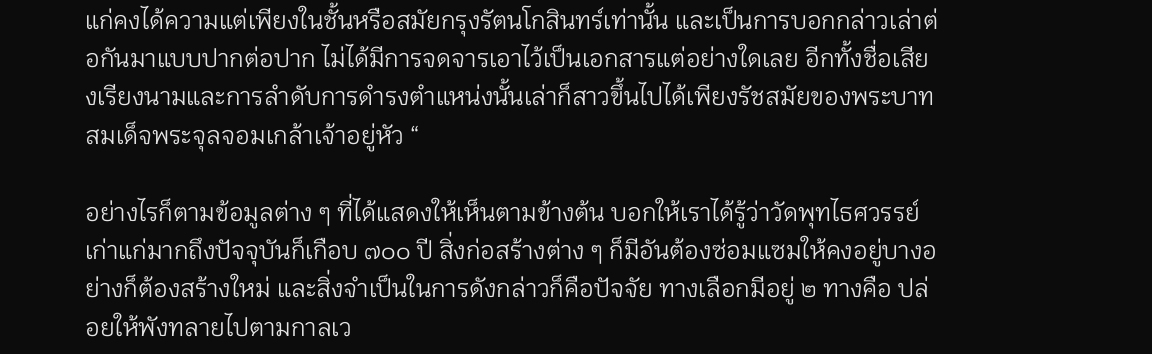แก่คงได้ความแต่เพียงในชั้นหรือสมัยกรุงรัตนโกสินทร์เท่านั้น และเป็นการบอกกล่าวเล่าต่อกันมาแบบปากต่อปาก ไม่ได้มีการจดจารเอาไว้เป็นเอกสารแต่อย่างใดเลย อีกทั้งชื่อเสียงเรียงนามและการลำดับการดำรงตำแหน่งนั้นเล่าก็สาวขึ้นไปได้เพียงรัชสมัยของพระบาทสมเด็จพระจุลจอมเกล้าเจ้าอยู่หัว “

อย่างไรก็ตามข้อมูลต่าง ๆ ที่ได้แสดงให้เห็นตามข้างต้น บอกให้เราได้รู้ว่าวัดพุทไธศวรรย์เก่าแก่มากถึงปัจจุบันก็เกือบ ๗๐๐ ปี สิ่งก่อสร้างต่าง ๆ ก็มีอันต้องซ่อมแซมให้คงอยู่บางอย่างก็ต้องสร้างใหม่ และสิ่งจำเป็นในการดังกล่าวก็คือปัจจัย ทางเลือกมีอยู่ ๒ ทางคือ ปล่อยให้พังทลายไปตามกาลเว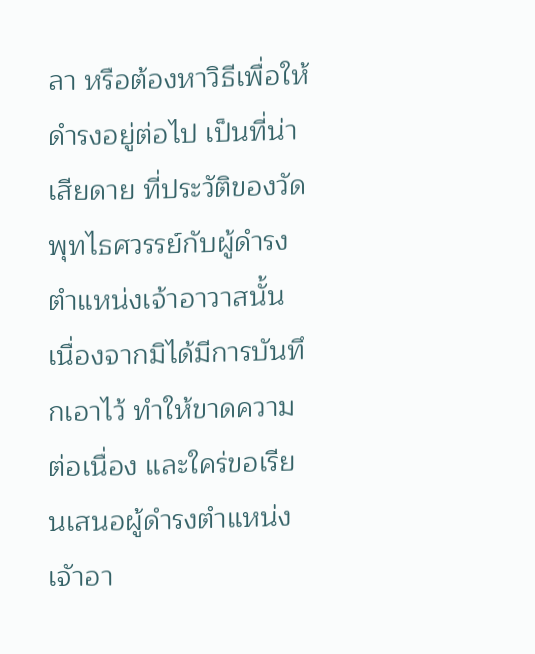ลา หรือต้องหาวิธีเพื่อให้ดำรงอยู่ต่อไป เป็นที่น่าเสียดาย ที่ประวัติของวัดพุทไธศวรรย์กับผู้ดำรงตำแหน่งเจ้าอาวาสนั้น เนื่องจากมิได้มีการบันทึกเอาไว้ ทำให้ขาดความต่อเนื่อง และใคร่ขอเรียนเสนอผู้ดำรงตำแหน่ง เจัาอา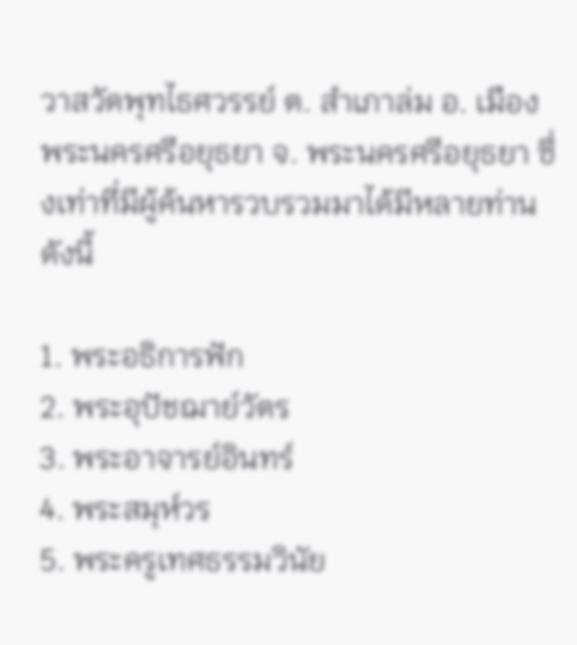วาสวัดพุทไธศวรรย์ ต. สำเภาล่ม อ. เมืองพระนครศรีอยุธยา จ. พระนครศรีอยุธยา ซึ่งเท่าที่มีผู้ค้นหารวบรวมมาได้มีหลายท่านดังนี้

1. พระอธิการฟัก
2. พระอุปัชฌาย์วัตร
3. พระอาจารย์อินทร์
4. พระสมุห์วร
5. พระครูเทศธรรมวินัย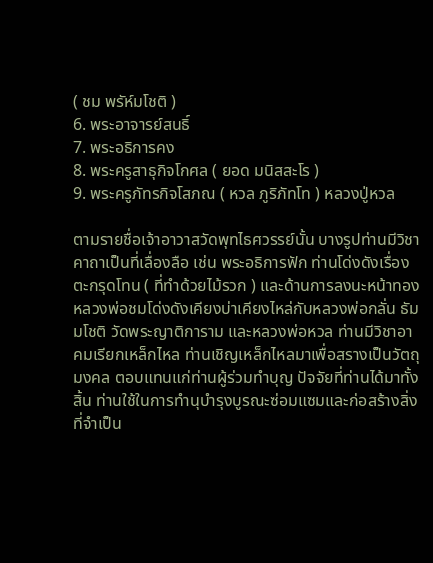( ชม พรัห์มโชติ )
6. พระอาจารย์สนธิ์
7. พระอธิการคง
8. พระครูสาธุกิจโกศล ( ยอด มนิสสะโร )
9. พระครูภัทรกิจโสภณ ( หวล ภูริภัทโท ) หลวงปู่หวล

ตามรายชื่อเจ้าอาวาสวัดพุทไธศวรรย์นั้น บางรูปท่านมีวิชาคาถาเป็นที่เลื่องลือ เช่น พระอธิการฟัก ท่านโด่งดังเรื่องตะกรุดโทน ( ที่ทำด้วยไม้รวก ) และด้านการลงนะหน้าทอง หลวงพ่อชมโด่งดังเคียงบ่าเคียงไหล่กับหลวงพ่อกลั่น ธัมมโชติ วัดพระญาติการาม และหลวงพ่อหวล ท่านมีวิชาอาคมเรียกเหล็กไหล ท่านเชิญเหล็กไหลมาเพื่อสรางเป็นวัตถุมงคล ตอบแทนแก่ท่านผู้ร่วมทำบุญ ปัจจัยที่ท่านได้มาทั้งสิ้น ท่านใช้ในการทำนุบำรุงบูรณะซ่อมแซมและก่อสร้างสิ่งที่จำเป็น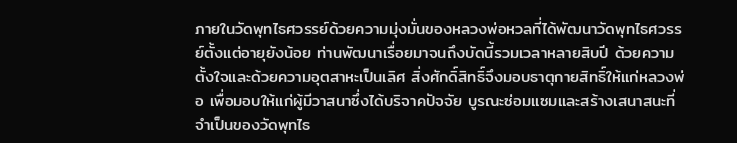ภายในวัดพุทไธศวรรย์ด้วยความมุ่งมั่นของหลวงพ่อหวลที่ได้พัฒนาวัดพุทไธศวรรย์ตั้งแต่อายุยังน้อย ท่านพัฒนาเรื่อยมาจนถึงบัดนี้รวมเวลาหลายสิบปี ด้วยความตั้งใจและด้วยความอุตสาหะเป็นเลิศ สิ่งศักดิ์สิทธิ์จึงมอบธาตุกายสิทธิ์ให้แก่หลวงพ่อ เพื่อมอบให้แก่ผู้มีวาสนาซึ่งได้บริจาคปัจจัย บูรณะซ่อมแซมและสร้างเสนาสนะที่จำเป็นของวัดพุทไธ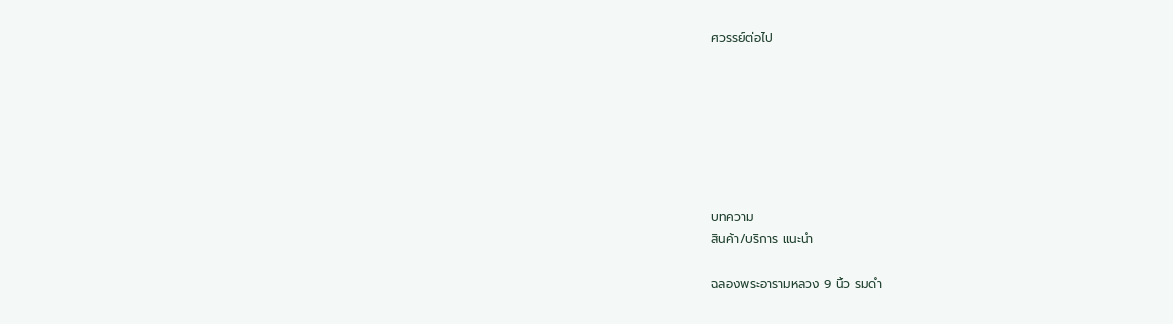ศวรรย์ต่อไป







บทความ
สินค้า/บริการ แนะนํา

ฉลองพระอารามหลวง 9 นิ้ว รมดำ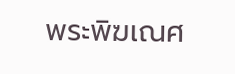พระพิฆเณศ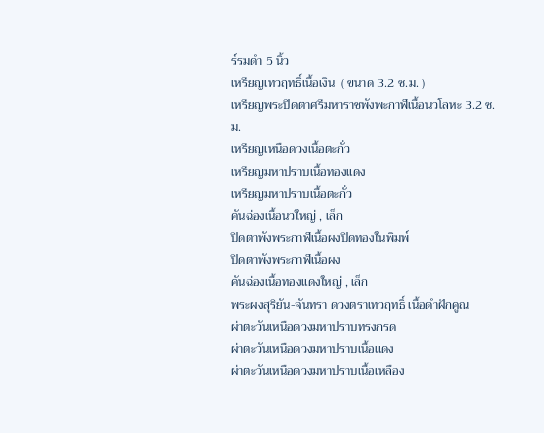ร์รมดำ 5 นิ้ว
เหรียญเทวฤทธิ์เนื้อเงิน  ( ขนาด 3.2 ซ.ม. )
เหรียญพระปิดตาศรีมหาราชพังพะกาฬเนื้อนวโลหะ 3.2 ซ.ม.
เหรียญเหนือดวงเนื้อตะกั่ว
เหรียญมหาปราบเนื้อทองแดง
เหรียญมหาปราบเนื้อตะกั่ว
คันฉ่องเนื้อนวใหญ่ , เล็ก
ปิดตาพังพระกาฬเนื้อผงปิดทองในพิมพ์
ปิดตาพังพระกาฬเนื้อผง
คันฉ่องเนื้อทองแดงใหญ่ , เล็ก
พระผงสุริยัน-จันทรา ดวงตราเทวฤทธิ์ เนื้อดำฝักคูณ
ผ่าตะวันเหนือดวงมหาปราบทรงกรด
ผ่าตะวันเหนือดวงมหาปราบเนื้อแดง
ผ่าตะวันเหนือดวงมหาปราบเนื้อเหลือง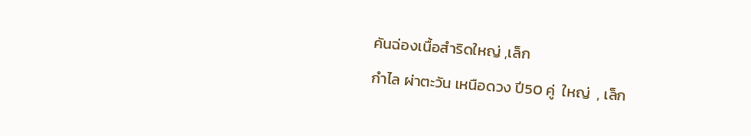คันฉ่องเนื้อสำริดใหญ่ ,เล็ก
กำไล ผ่าตะวัน เหนือดวง ปี50 คู่  ใหญ่  , เล็ก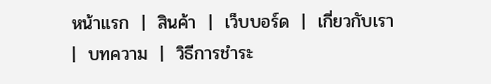หน้าแรก  |  สินค้า  |  เว็บบอร์ด  |  เกี่ยวกับเรา  |  บทความ  |  วิธีการชําระ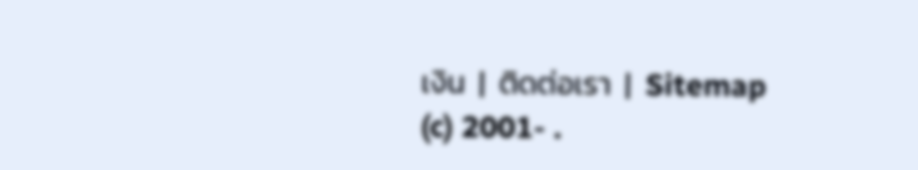เงิน  |  ติดต่อเรา  |  Sitemap
(c) 2001- .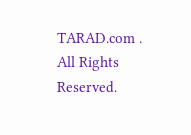TARAD.com . All Rights Reserved.